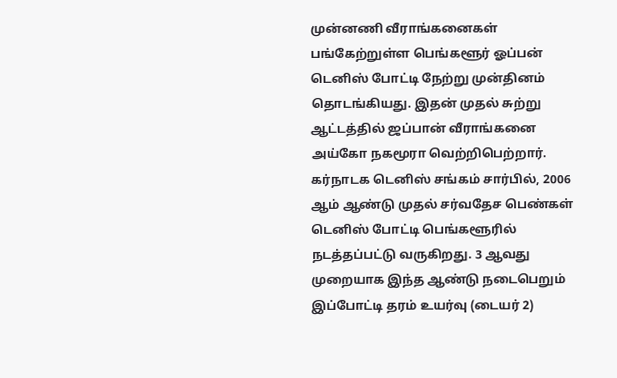முன்னணி வீராங்கனைகள் பங்கேற்றுள்ள பெங்களூர் ஓப்பன் டெனிஸ் போட்டி நேற்று முன்தினம் தொடங்கியது. இதன் முதல் சுற்று ஆட்டத்தில் ஜப்பான் வீராங்கனை அய்கோ நகமூரா வெற்றிபெற்றார்.
கர்நாடக டெனிஸ் சங்கம் சார்பில், 2006 ஆம் ஆண்டு முதல் சர்வதேச பெண்கள் டெனிஸ் போட்டி பெங்களூரில் நடத்தப்பட்டு வருகிறது. 3 ஆவது முறையாக இந்த ஆண்டு நடைபெறும் இப்போட்டி தரம் உயர்வு (டையர் 2)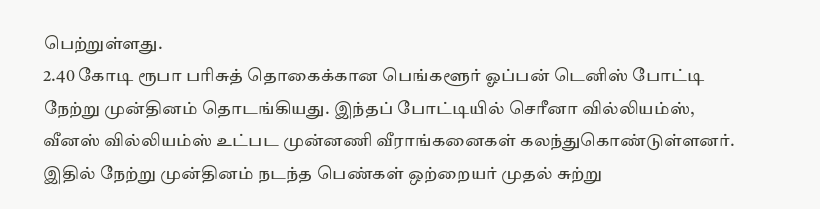பெற்றுள்ளது.
2.40 கோடி ரூபா பரிசுத் தொகைக்கான பெங்களூர் ஓப்பன் டெனிஸ் போட்டி நேற்று முன்தினம் தொடங்கியது. இந்தப் போட்டியில் செரீனா வில்லியம்ஸ், வீனஸ் வில்லியம்ஸ் உட்பட முன்னணி வீராங்கனைகள் கலந்துகொண்டுள்ளனர்.
இதில் நேற்று முன்தினம் நடந்த பெண்கள் ஒற்றையர் முதல் சுற்று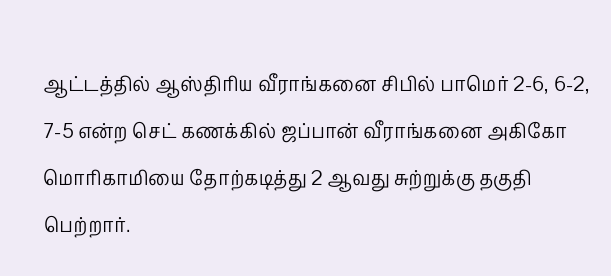ஆட்டத்தில் ஆஸ்திரிய வீராங்கனை சிபில் பாமெர் 2-6, 6-2, 7-5 என்ற செட் கணக்கில் ஜப்பான் வீராங்கனை அகிகோ மொரிகாமியை தோற்கடித்து 2 ஆவது சுற்றுக்கு தகுதி பெற்றார்.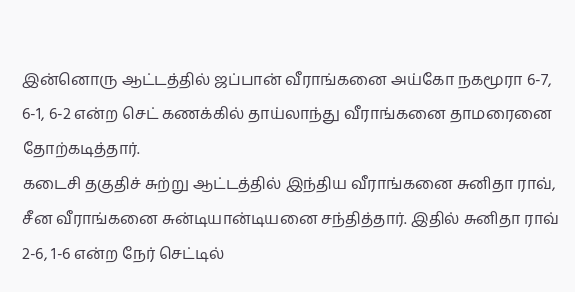இன்னொரு ஆட்டத்தில் ஜப்பான் வீராங்கனை அய்கோ நகமூரா 6-7, 6-1, 6-2 என்ற செட் கணக்கில் தாய்லாந்து வீராங்கனை தாமரைனை தோற்கடித்தார்.
கடைசி தகுதிச் சுற்று ஆட்டத்தில் இந்திய வீராங்கனை சுனிதா ராவ், சீன வீராங்கனை சுன்டியான்டியனை சந்தித்தார். இதில் சுனிதா ராவ் 2-6, 1-6 என்ற நேர் செட்டில்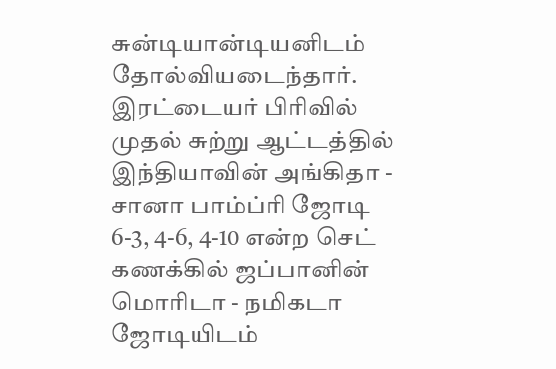சுன்டியான்டியனிடம் தோல்வியடைந்தார்.
இரட்டையர் பிரிவில் முதல் சுற்று ஆட்டத்தில் இந்தியாவின் அங்கிதா - சானா பாம்ப்ரி ஜோடி 6-3, 4-6, 4-10 என்ற செட் கணக்கில் ஜப்பானின் மொரிடா - நமிகடா ஜோடியிடம்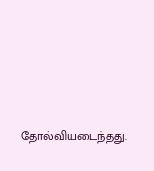தோல்வியடைந்தது.